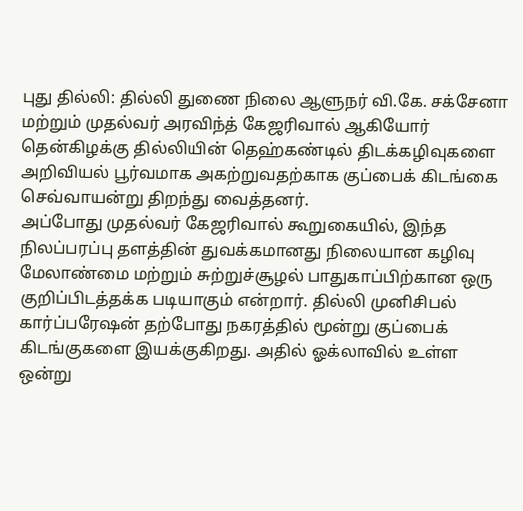புது தில்லி: தில்லி துணை நிலை ஆளுநர் வி.கே. சக்சேனா மற்றும் முதல்வர் அரவிந்த் கேஜரிவால் ஆகியோர் தென்கிழக்கு தில்லியின் தெஹ்கண்டில் திடக்கழிவுகளை அறிவியல் பூர்வமாக அகற்றுவதற்காக குப்பைக் கிடங்கை செவ்வாயன்று திறந்து வைத்தனர்.
அப்போது முதல்வர் கேஜரிவால் கூறுகையில், இந்த நிலப்பரப்பு தளத்தின் துவக்கமானது நிலையான கழிவு மேலாண்மை மற்றும் சுற்றுச்சூழல் பாதுகாப்பிற்கான ஒரு குறிப்பிடத்தக்க படியாகும் என்றார். தில்லி முனிசிபல் கார்ப்பரேஷன் தற்போது நகரத்தில் மூன்று குப்பைக் கிடங்குகளை இயக்குகிறது. அதில் ஓக்லாவில் உள்ள ஒன்று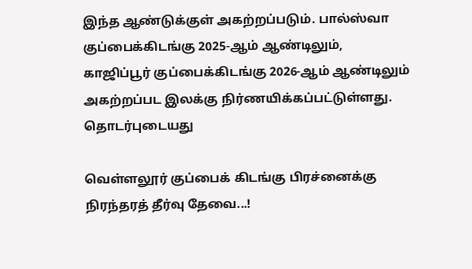இந்த ஆண்டுக்குள் அகற்றப்படும். பால்ஸ்வா குப்பைக்கிடங்கு 2025-ஆம் ஆண்டிலும், காஜிப்பூர் குப்பைக்கிடங்கு 2026-ஆம் ஆண்டிலும் அகற்றப்பட இலக்கு நிர்ணயிக்கப்பட்டுள்ளது.
தொடர்புடையது

வெள்ளலூர் குப்பைக் கிடங்கு பிரச்னைக்கு நிரந்தரத் தீர்வு தேவை...!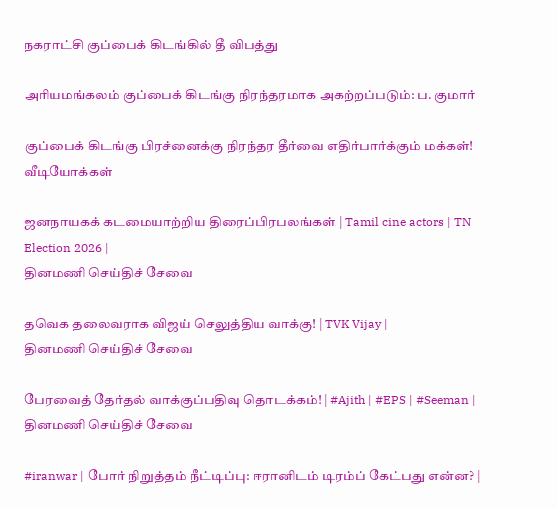நகராட்சி குப்பைக் கிடங்கில் தீ விபத்து

அரியமங்கலம் குப்பைக் கிடங்கு நிரந்தரமாக அகற்றப்படும்: ப. குமார்

குப்பைக் கிடங்கு பிரச்னைக்கு நிரந்தர தீர்வை எதிர்பார்க்கும் மக்கள்!
வீடியோக்கள்

ஜனநாயகக் கடமையாற்றிய திரைப்பிரபலங்கள் | Tamil cine actors | TN Election 2026 |
தினமணி செய்திச் சேவை

தவெக தலைவராக விஜய் செலுத்திய வாக்கு! | TVK Vijay |
தினமணி செய்திச் சேவை

பேரவைத் தேர்தல் வாக்குப்பதிவு தொடக்கம்! | #Ajith | #EPS | #Seeman |
தினமணி செய்திச் சேவை

#iranwar | போர் நிறுத்தம் நீட்டிப்பு: ஈரானிடம் டிரம்ப் கேட்பது என்ன? |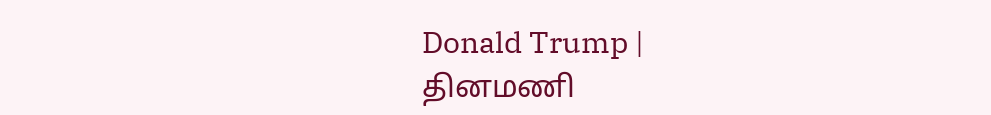Donald Trump |
தினமணி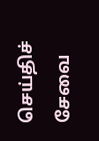செய்திச் சேவை